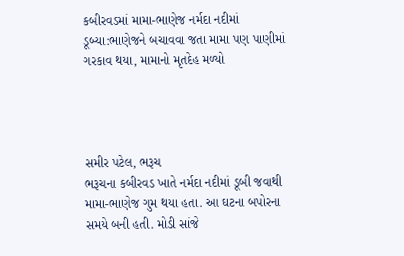કબીરવડમાં મામા-ભાણેજ નર્મદા નદીમાં ડૂબ્યા:ભાણેજને બચાવવા જતા મામા પણ પાણીમાં ગરકાવ થયા, મામાનો મૃતદેહ મળ્યો




સમીર પટેલ, ભરૂચ
ભરૂચના કબીરવડ ખાતે નર્મદા નદીમાં ડૂબી જવાથી મામા-ભાણેજ ગુમ થયા હતા. આ ઘટના બપોરના સમયે બની હતી. મોડી સાંજે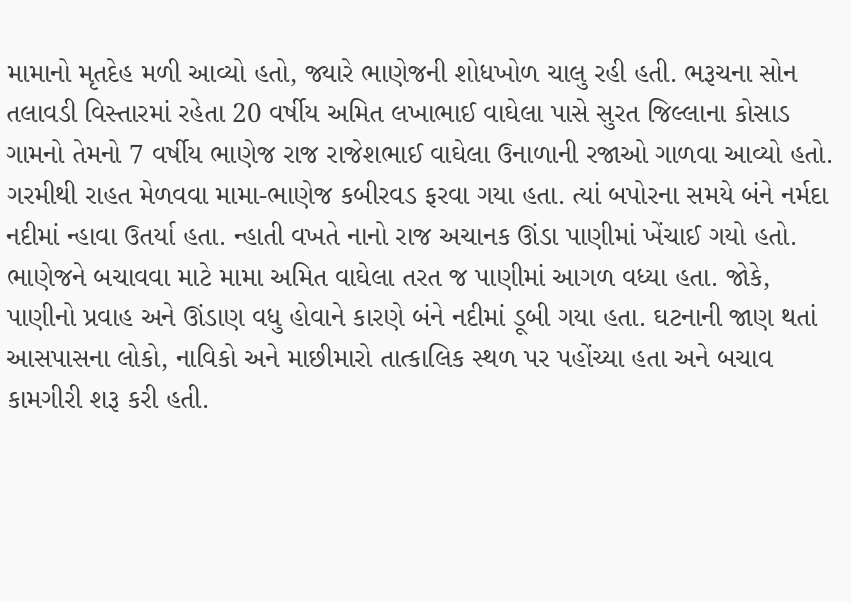મામાનો મૃતદેહ મળી આવ્યો હતો, જ્યારે ભાણેજની શોધખોળ ચાલુ રહી હતી. ભરૂચના સોન તલાવડી વિસ્તારમાં રહેતા 20 વર્ષીય અમિત લખાભાઈ વાઘેલા પાસે સુરત જિલ્લાના કોસાડ ગામનો તેમનો 7 વર્ષીય ભાણેજ રાજ રાજેશભાઈ વાઘેલા ઉનાળાની રજાઓ ગાળવા આવ્યો હતો. ગરમીથી રાહત મેળવવા મામા-ભાણેજ કબીરવડ ફરવા ગયા હતા. ત્યાં બપોરના સમયે બંને નર્મદા નદીમાં ન્હાવા ઉતર્યા હતા. ન્હાતી વખતે નાનો રાજ અચાનક ઊંડા પાણીમાં ખેંચાઈ ગયો હતો. ભાણેજને બચાવવા માટે મામા અમિત વાઘેલા તરત જ પાણીમાં આગળ વધ્યા હતા. જોકે, પાણીનો પ્રવાહ અને ઊંડાણ વધુ હોવાને કારણે બંને નદીમાં ડૂબી ગયા હતા. ઘટનાની જાણ થતાં આસપાસના લોકો, નાવિકો અને માછીમારો તાત્કાલિક સ્થળ પર પહોંચ્યા હતા અને બચાવ કામગીરી શરૂ કરી હતી.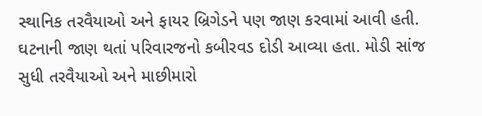સ્થાનિક તરવૈયાઓ અને ફાયર બ્રિગેડને પણ જાણ કરવામાં આવી હતી. ઘટનાની જાણ થતાં પરિવારજનો કબીરવડ દોડી આવ્યા હતા. મોડી સાંજ સુધી તરવૈયાઓ અને માછીમારો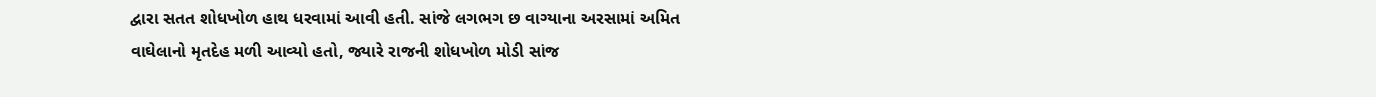દ્વારા સતત શોધખોળ હાથ ધરવામાં આવી હતી. સાંજે લગભગ છ વાગ્યાના અરસામાં અમિત વાઘેલાનો મૃતદેહ મળી આવ્યો હતો, જ્યારે રાજની શોધખોળ મોડી સાંજ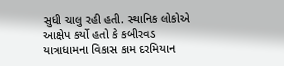સુધી ચાલુ રહી હતી. સ્થાનિક લોકોએ આક્ષેપ કર્યો હતો કે કબીરવડ યાત્રાધામના વિકાસ કામ દરમિયાન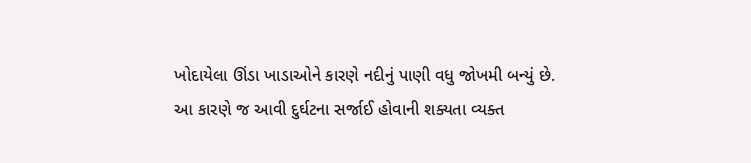ખોદાયેલા ઊંડા ખાડાઓને કારણે નદીનું પાણી વધુ જોખમી બન્યું છે. આ કારણે જ આવી દુર્ઘટના સર્જાઈ હોવાની શક્યતા વ્યક્ત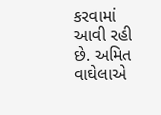કરવામાં આવી રહી છે. અમિત વાઘેલાએ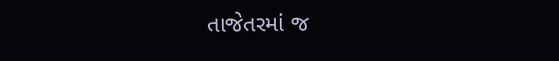તાજેતરમાં જ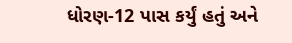ધોરણ-12 પાસ કર્યું હતું અને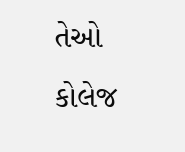તેઓ કોલેજ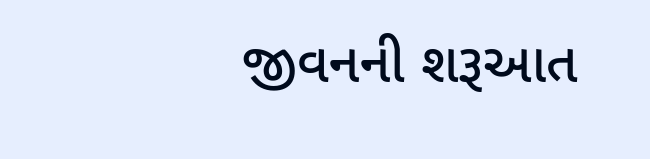જીવનની શરૂઆત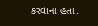કરવાના હતા.